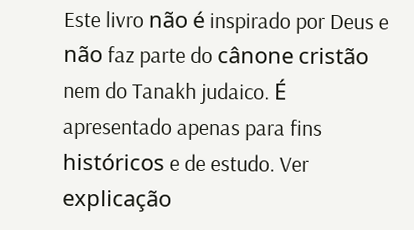Este livro não é inspirado por Deus e não faz parte do cânone cristão nem do Tanakh judaico. É apresentado apenas para fins históricos e de estudo. Ver explicação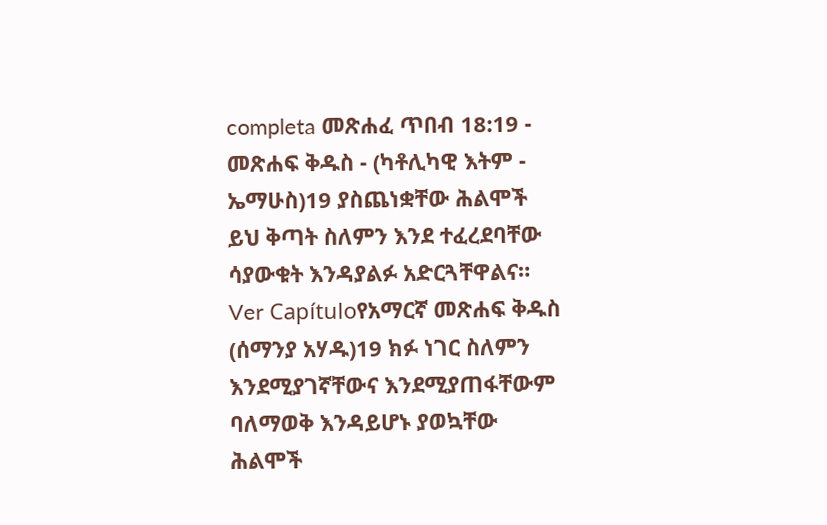completa መጽሐፈ ጥበብ 18:19 - መጽሐፍ ቅዱስ - (ካቶሊካዊ እትም - ኤማሁስ)19 ያስጨነቋቸው ሕልሞች ይህ ቅጣት ስለምን እንደ ተፈረደባቸው ሳያውቁት እንዳያልፉ አድርጓቸዋልና። Ver Capítuloየአማርኛ መጽሐፍ ቅዱስ (ሰማንያ አሃዱ)19 ክፉ ነገር ስለምን እንደሚያገኛቸውና እንደሚያጠፋቸውም ባለማወቅ እንዳይሆኑ ያወኳቸው ሕልሞች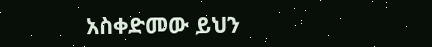አስቀድመው ይህን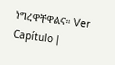ነግረዋቸዋልና። Ver Capítulo |